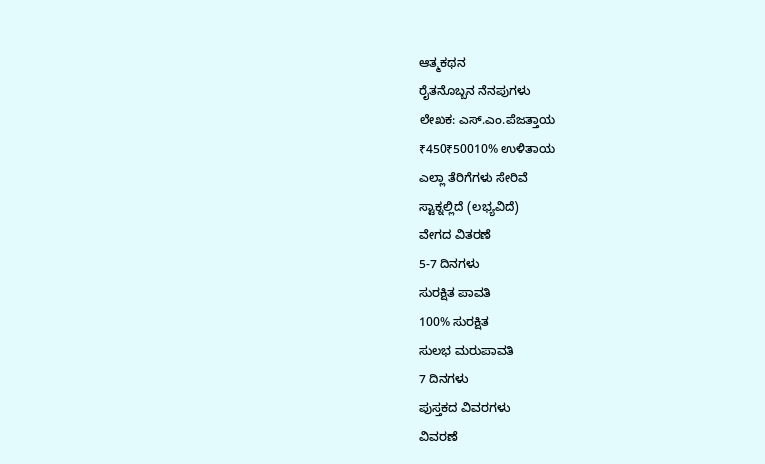ಆತ್ಮಕಥನ
ರೈತನೊಬ್ಬನ ನೆನಪುಗಳು
ಲೇಖಕ: ಎಸ್.ಎಂ.ಪೆಜತ್ತಾಯ
₹450₹50010% ಉಳಿತಾಯ
ಎಲ್ಲಾ ತೆರಿಗೆಗಳು ಸೇರಿವೆ
ಸ್ಟಾಕ್ನಲ್ಲಿದೆ (ಲಭ್ಯವಿದೆ)
ವೇಗದ ವಿತರಣೆ
5-7 ದಿನಗಳು
ಸುರಕ್ಷಿತ ಪಾವತಿ
100% ಸುರಕ್ಷಿತ
ಸುಲಭ ಮರುಪಾವತಿ
7 ದಿನಗಳು
ಪುಸ್ತಕದ ವಿವರಗಳು
ವಿವರಣೆ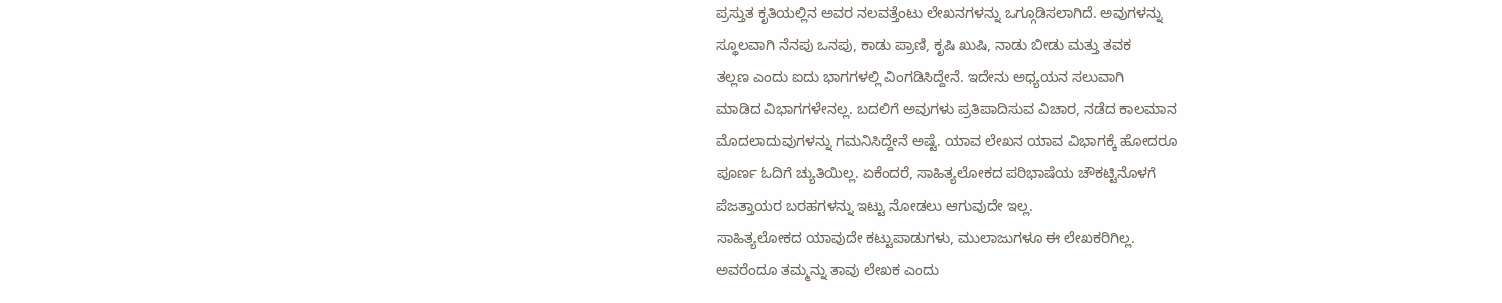ಪ್ರಸ್ತುತ ಕೃತಿಯಲ್ಲಿನ ಅವರ ನಲವತ್ತೆಂಟು ಲೇಖನಗಳನ್ನು ಒಗ್ಗೂಡಿಸಲಾಗಿದೆ. ಅವುಗಳನ್ನು
ಸ್ಥೂಲವಾಗಿ ನೆನಪು ಒನಪು, ಕಾಡು ಪ್ರಾಣಿ, ಕೃಷಿ ಖುಷಿ, ನಾಡು ಬೀಡು ಮತ್ತು ತವಕ
ತಲ್ಲಣ ಎಂದು ಐದು ಭಾಗಗಳಲ್ಲಿ ವಿಂಗಡಿಸಿದ್ದೇನೆ. ಇದೇನು ಅಧ್ಯಯನ ಸಲುವಾಗಿ
ಮಾಡಿದ ವಿಭಾಗಗಳೇನಲ್ಲ. ಬದಲಿಗೆ ಅವುಗಳು ಪ್ರತಿಪಾದಿಸುವ ವಿಚಾರ, ನಡೆದ ಕಾಲಮಾನ
ಮೊದಲಾದುವುಗಳನ್ನು ಗಮನಿಸಿದ್ದೇನೆ ಅಷ್ಟೆ. ಯಾವ ಲೇಖನ ಯಾವ ವಿಭಾಗಕ್ಕೆ ಹೋದರೂ
ಪೂರ್ಣ ಓದಿಗೆ ಚ್ಯುತಿಯಿಲ್ಲ. ಏಕೆಂದರೆ, ಸಾಹಿತ್ಯಲೋಕದ ಪರಿಭಾಷೆಯ ಚೌಕಟ್ಟಿನೊಳಗೆ
ಪೆಜತ್ತಾಯರ ಬರಹಗಳನ್ನು ಇಟ್ಟು ನೋಡಲು ಆಗುವುದೇ ಇಲ್ಲ.
ಸಾಹಿತ್ಯಲೋಕದ ಯಾವುದೇ ಕಟ್ಟುಪಾಡುಗಳು, ಮುಲಾಜುಗಳೂ ಈ ಲೇಖಕರಿಗಿಲ್ಲ.
ಅವರೆಂದೂ ತಮ್ಮನ್ನು ತಾವು ಲೇಖಕ ಎಂದು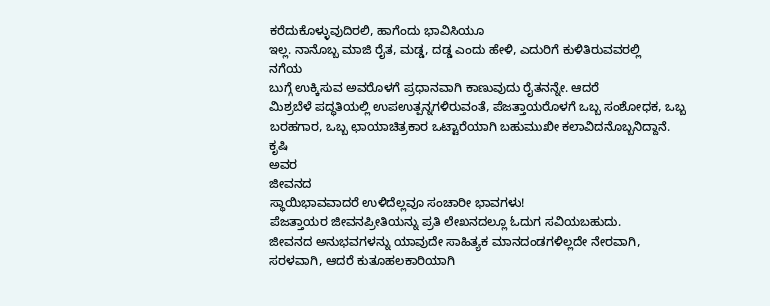ಕರೆದುಕೊಳ್ಳುವುದಿರಲಿ, ಹಾಗೆಂದು ಭಾವಿಸಿಯೂ
ಇಲ್ಲ. ನಾನೊಬ್ಬ ಮಾಜಿ ರೈತ, ಮಡ್ಡ, ದಡ್ಡ ಎಂದು ಹೇಳಿ, ಎದುರಿಗೆ ಕುಳಿತಿರುವವರಲ್ಲಿ
ನಗೆಯ
ಬುಗ್ಗೆ ಉಕ್ಕಿಸುವ ಅವರೊಳಗೆ ಪ್ರಧಾನವಾಗಿ ಕಾಣುವುದು ರೈತನನ್ನೇ. ಆದರೆ
ಮಿಶ್ರಬೆಳೆ ಪದ್ಧತಿಯಲ್ಲಿ ಉಪಉತ್ಪನ್ನಗಳಿರುವಂತೆ, ಪೆಜತ್ತಾಯರೊಳಗೆ ಒಬ್ಬ ಸಂಶೋಧಕ, ಒಬ್ಬ
ಬರಹಗಾರ, ಒಬ್ಬ ಛಾಯಾಚಿತ್ರಕಾರ ಒಟ್ಟಾರೆಯಾಗಿ ಬಹುಮುಖೀ ಕಲಾವಿದನೊಬ್ಬನಿದ್ದಾನೆ.
ಕೃಷಿ
ಅವರ
ಜೀವನದ
ಸ್ಥಾಯಿಭಾವವಾದರೆ ಉಳಿದೆಲ್ಲವೂ ಸಂಚಾರೀ ಭಾವಗಳು!
ಪೆಜತ್ತಾಯರ ಜೀವನಪ್ರೀತಿಯನ್ನು ಪ್ರತಿ ಲೇಖನದಲ್ಲೂ ಓದುಗ ಸವಿಯಬಹುದು.
ಜೀವನದ ಅನುಭವಗಳನ್ನು ಯಾವುದೇ ಸಾಹಿತ್ಯಕ ಮಾನದಂಡಗಳಿಲ್ಲದೇ ನೇರವಾಗಿ,
ಸರಳವಾಗಿ, ಆದರೆ ಕುತೂಹಲಕಾರಿಯಾಗಿ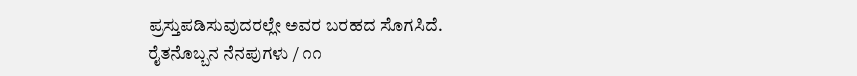ಪ್ರಸ್ತುಪಡಿಸುವುದರಲ್ಲೇ ಅವರ ಬರಹದ ಸೊಗಸಿದೆ.
ರೈತನೊಬ್ಬನ ನೆನಪುಗಳು / ೧೧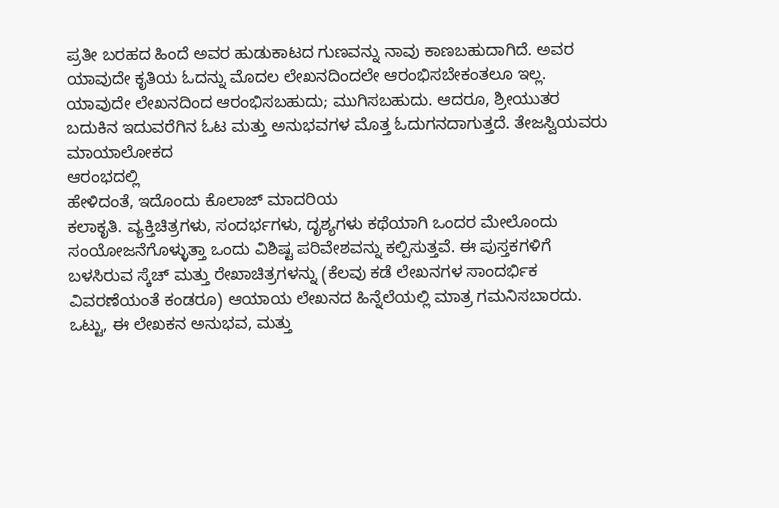ಪ್ರತೀ ಬರಹದ ಹಿಂದೆ ಅವರ ಹುಡುಕಾಟದ ಗುಣವನ್ನು ನಾವು ಕಾಣಬಹುದಾಗಿದೆ. ಅವರ
ಯಾವುದೇ ಕೃತಿಯ ಓದನ್ನು ಮೊದಲ ಲೇಖನದಿಂದಲೇ ಆರಂಭಿಸಬೇಕಂತಲೂ ಇಲ್ಲ.
ಯಾವುದೇ ಲೇಖನದಿಂದ ಆರಂಭಿಸಬಹುದು; ಮುಗಿಸಬಹುದು. ಆದರೂ, ಶ್ರೀಯುತರ
ಬದುಕಿನ ಇದುವರೆಗಿನ ಓಟ ಮತ್ತು ಅನುಭವಗಳ ಮೊತ್ತ ಓದುಗನದಾಗುತ್ತದೆ. ತೇಜಸ್ವಿಯವರು
ಮಾಯಾಲೋಕದ
ಆರಂಭದಲ್ಲಿ
ಹೇಳಿದಂತೆ, ಇದೊಂದು ಕೊಲಾಜ್ ಮಾದರಿಯ
ಕಲಾಕೃತಿ. ವ್ಯಕ್ತಿಚಿತ್ರಗಳು, ಸಂದರ್ಭಗಳು, ದೃಶ್ಯಗಳು ಕಥೆಯಾಗಿ ಒಂದರ ಮೇಲೊಂದು
ಸಂಯೋಜನೆಗೊಳ್ಳುತ್ತಾ ಒಂದು ವಿಶಿಷ್ಟ ಪರಿವೇಶವನ್ನು ಕಲ್ಪಿಸುತ್ತವೆ. ಈ ಪುಸ್ತಕಗಳಿಗೆ
ಬಳಸಿರುವ ಸ್ಕೆಚ್ ಮತ್ತು ರೇಖಾಚಿತ್ರಗಳನ್ನು (ಕೆಲವು ಕಡೆ ಲೇಖನಗಳ ಸಾಂದರ್ಭಿಕ
ವಿವರಣೆಯಂತೆ ಕಂಡರೂ) ಆಯಾಯ ಲೇಖನದ ಹಿನ್ನೆಲೆಯಲ್ಲಿ ಮಾತ್ರ ಗಮನಿಸಬಾರದು.
ಒಟ್ಟು, ಈ ಲೇಖಕನ ಅನುಭವ, ಮತ್ತು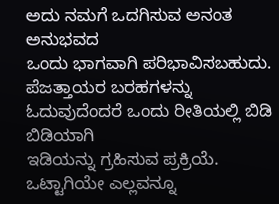ಅದು ನಮಗೆ ಒದಗಿಸುವ ಅನಂತ ಅನುಭವದ
ಒಂದು ಭಾಗವಾಗಿ ಪರಿಭಾವಿಸಬಹುದು.
ಪೆಜತ್ತಾಯರ ಬರಹಗಳನ್ನು ಓದುವುದೆಂದರೆ ಒಂದು ರೀತಿಯಲ್ಲಿ ಬಿಡಿ ಬಿಡಿಯಾಗಿ
ಇಡಿಯನ್ನು ಗ್ರಹಿಸುವ ಪ್ರಕ್ರಿಯೆ. ಒಟ್ಟಾಗಿಯೇ ಎಲ್ಲವನ್ನೂ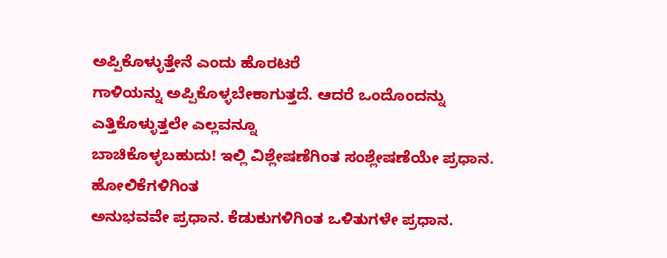ಅಪ್ಪಿಕೊಳ್ಳುತ್ತೇನೆ ಎಂದು ಹೊರಟರೆ
ಗಾಳಿಯನ್ನು ಅಪ್ಪಿಕೊಳ್ಳಬೇಕಾಗುತ್ತದೆ. ಆದರೆ ಒಂದೊಂದನ್ನು ಎತ್ತಿಕೊಳ್ಳುತ್ತಲೇ ಎಲ್ಲವನ್ನೂ
ಬಾಚಿಕೊಳ್ಳಬಹುದು! ಇಲ್ಲಿ ವಿಶ್ಲೇಷಣೆಗಿಂತ ಸಂಶ್ಲೇಷಣೆಯೇ ಪ್ರಧಾನ. ಹೋಲಿಕೆಗಳಿಗಿಂತ
ಅನುಭವವೇ ಪ್ರಧಾನ. ಕೆಡುಕುಗಳಿಗಿಂತ ಒಳಿತುಗಳೇ ಪ್ರಧಾನ.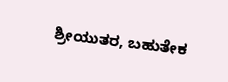ಶ್ರೀಯುತರ, ಬಹುತೇಕ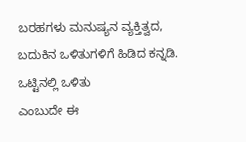ಬರಹಗಳು ಮನುಷ್ಯನ ವ್ಯಕ್ತಿತ್ವದ, ಬದುಕಿನ ಒಳಿತುಗಳಿಗೆ ಹಿಡಿದ ಕನ್ನಡಿ. ಒಟ್ಟಿನಲ್ಲಿ ಒಳಿತು
ಎಂಬುದೇ ಈ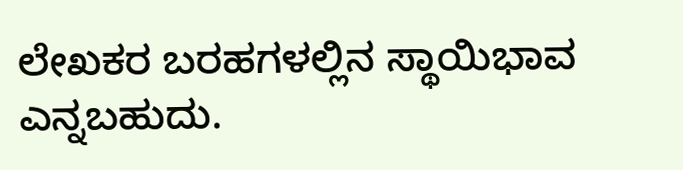ಲೇಖಕರ ಬರಹಗಳಲ್ಲಿನ ಸ್ಥಾಯಿಭಾವ ಎನ್ನಬಹುದು.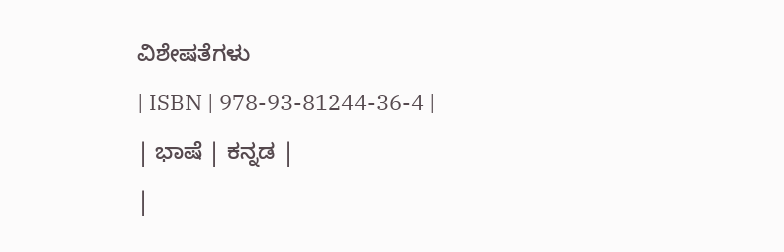ವಿಶೇಷತೆಗಳು
| ISBN | 978-93-81244-36-4 |
| ಭಾಷೆ | ಕನ್ನಡ |
|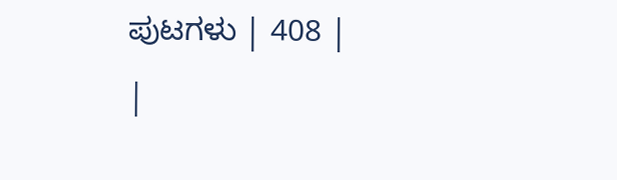ಪುಟಗಳು | 408 |
|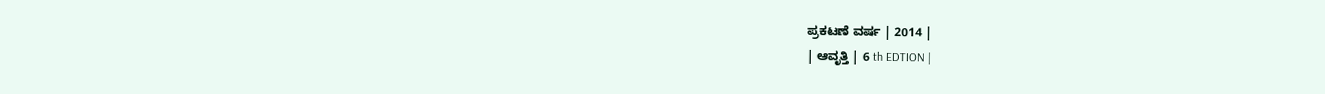ಪ್ರಕಟಣೆ ವರ್ಷ | 2014 |
| ಆವೃತ್ತಿ | 6 th EDTION |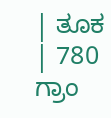| ತೂಕ | 780 ಗ್ರಾಂ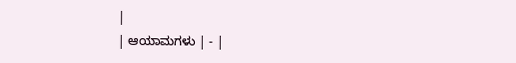|
| ಆಯಾಮಗಳು | - |